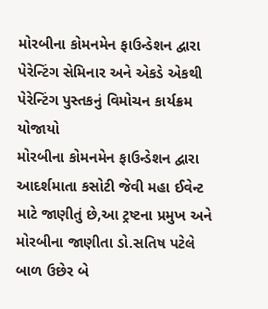મોરબીના કોમનમેન ફાઉન્ડેશન દ્વારા પેરેન્ટિંગ સેમિનાર અને એકડે એકથી પેરેન્ટિંગ પુસ્તકનું વિમોચન કાર્યક્રમ યોજાયો
મોરબીના કોમનમેન ફાઉન્ડેશન દ્વારા આદર્શમાતા કસોટી જેવી મહા ઈવેન્ટ માટે જાણીતું છે,આ ટ્રષ્ટના પ્રમુખ અને મોરબીના જાણીતા ડો.સતિષ પટેલે બાળ ઉછેર બે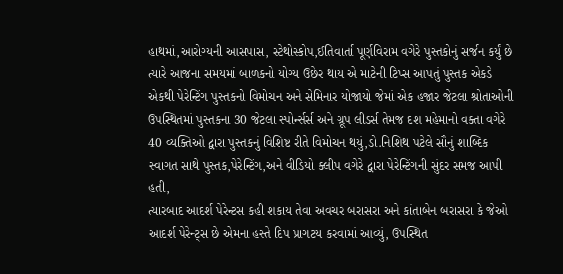હાથમાં,આરોગ્યની આસપાસ, સ્ટેથોસ્કોપ,ઈતિવાર્તા પૂર્ણવિરામ વગેરે પુસ્તકોનું સર્જન કર્યું છે ત્યારે આજના સમયમાં બાળકનો યોગ્ય ઉછેર થાય એ માટેની ટિપ્સ આપતું પુસ્તક એકડે એકથી પેરેન્ટિંગ પુસ્તકનો વિમોચન અને સેમિનાર યોજાયો જેમાં એક હજાર જેટલા શ્રોતાઓની ઉપસ્થિતમાં પુસ્તકના 30 જેટલા સ્પોર્ન્સર્સ અને ગ્રૂપ લીડર્સ તેમજ દશ મહેમાનો વક્તા વગેરે 40 વ્યક્તિઓ દ્વારા પુસ્તકનું વિશિષ્ટ રીતે વિમોચન થયું,ડો.નિશિથ પટેલે સૌનું શાબ્દિક સ્વાગત સાથે પુસ્તક,પેરેન્ટિંગ,અને વીડિયો ક્લીપ વગેરે દ્વારા પેરેન્ટિંગની સુંદર સમજ આપી હતી,
ત્યારબાદ આદર્શ પેરેન્ટસ કહી શકાય તેવા અવચર બરાસરા અને કાંતાબેન બરાસરા કે જેઓ આદર્શ પેરેન્ટ્સ છે એમના હસ્તે દિપ પ્રાગટય કરવામાં આવ્યું, ઉપસ્થિત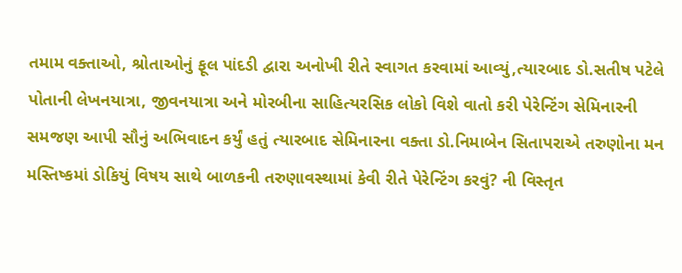તમામ વક્તાઓ, શ્રોતાઓનું ફૂલ પાંદડી દ્વારા અનોખી રીતે સ્વાગત કરવામાં આવ્યું,ત્યારબાદ ડો.સતીષ પટેલે પોતાની લેખનયાત્રા, જીવનયાત્રા અને મોરબીના સાહિત્યરસિક લોકો વિશે વાતો કરી પેરેન્ટિંગ સેમિનારની સમજણ આપી સૌનું અભિવાદન કર્યું હતું ત્યારબાદ સેમિનારના વક્તા ડો.નિમાબેન સિતાપરાએ તરુણોના મન મસ્તિષ્કમાં ડોકિયું વિષય સાથે બાળકની તરુણાવસ્થામાં કેવી રીતે પેરેન્ટિંગ કરવું? ની વિસ્તૃત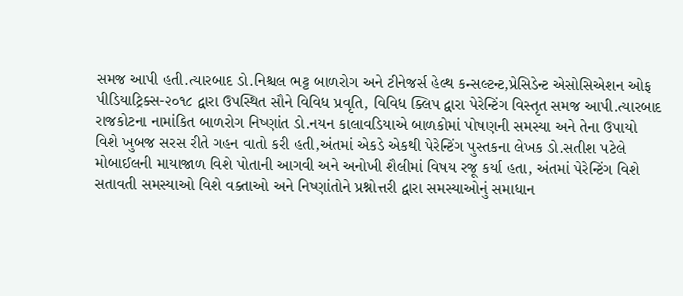સમજ આપી હતી.ત્યારબાદ ડો.નિશ્ચલ ભટ્ટ બાળરોગ અને ટીનેજર્સ હેલ્થ કન્સલ્ટન્ટ,પ્રેસિડેન્ટ એસોસિએશન ઓફ પીડિયાટ્રિક્સ-૨૦૧૮ દ્વારા ઉપસ્થિત સૌને વિવિધ પ્રવૃતિ, વિવિધ ક્લિપ દ્વારા પેરેન્ટિંગ વિસ્તૃત સમજ આપી.ત્યારબાદ રાજકોટના નામાંકિત બાળરોગ નિષ્ણાંત ડો.નયન કાલાવડિયાએ બાળકોમાં પોષણની સમસ્યા અને તેના ઉપાયો વિશે ખુબજ સરસ રીતે ગહન વાતો કરી હતી,અંતમાં એકડે એકથી પેરેન્ટિંગ પુસ્તકના લેખક ડો.સતીશ પટેલે મોબાઈલની માયાજાળ વિશે પોતાની આગવી અને અનોખી શૈલીમાં વિષય રજૂ કર્યા હતા, અંતમાં પેરેન્ટિંગ વિશે સતાવતી સમસ્યાઓ વિશે વક્તાઓ અને નિષ્ણાંતોને પ્રશ્નોત્તરી દ્વારા સમસ્યાઓનું સમાધાન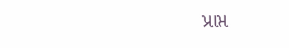પ્રાપ્ત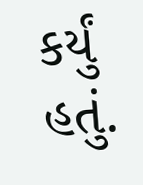કર્યું હતું.